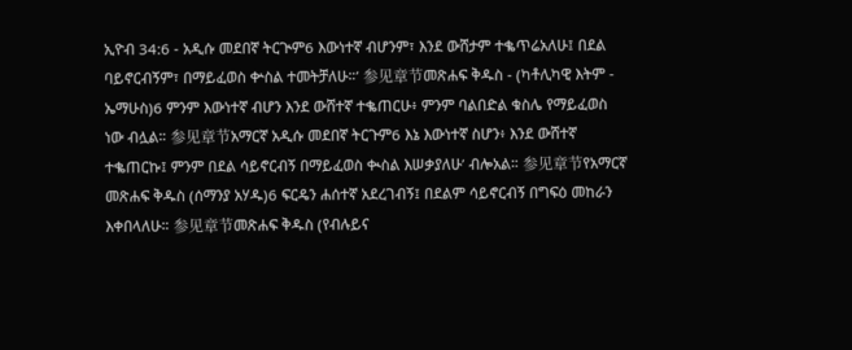ኢዮብ 34:6 - አዲሱ መደበኛ ትርጒም6 እውነተኛ ብሆንም፣ እንደ ውሸታም ተቈጥሬአለሁ፤ በደል ባይኖርብኝም፣ በማይፈወስ ቍስል ተመትቻለሁ።’ 参见章节መጽሐፍ ቅዱስ - (ካቶሊካዊ እትም - ኤማሁስ)6 ምንም እውነተኛ ብሆን እንደ ውሸተኛ ተቈጠርሁ፥ ምንም ባልበድል ቁስሌ የማይፈወስ ነው ብሏል። 参见章节አማርኛ አዲሱ መደበኛ ትርጉም6 እኔ እውነተኛ ስሆን፥ እንደ ውሸተኛ ተቈጠርኩ፤ ምንም በደል ሳይኖርብኝ በማይፈወስ ቊስል እሠቃያለሁ’ ብሎአል። 参见章节የአማርኛ መጽሐፍ ቅዱስ (ሰማንያ አሃዱ)6 ፍርዴን ሐሰተኛ አደረገብኝ፤ በደልም ሳይኖርብኝ በግፍዕ መከራን እቀበላለሁ። 参见章节መጽሐፍ ቅዱስ (የብሉይና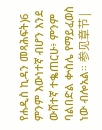የሐዲስ ኪዳን መጻሕፍት)6 ምንም እውነተኛ ብሆን እንደ ውሸተኛ ተቈጠርሁ፥ ምንም ባልበድል ቍስሌ የማይፈወስ ነው ብሎአል። 参见章节 |